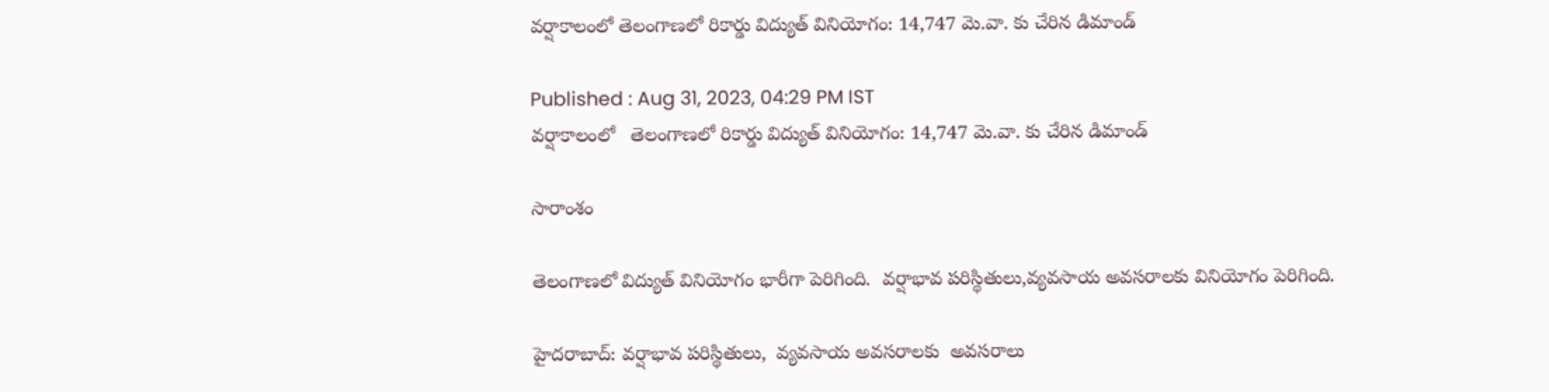వర్షాకాలంలో తెలంగాణలో రికార్డు విద్యుత్ వినియోగం: 14,747 మె.వా. కు చేరిన డిమాండ్

Published : Aug 31, 2023, 04:29 PM IST
వర్షాకాలంలో   తెలంగాణలో రికార్డు విద్యుత్ వినియోగం: 14,747 మె.వా. కు చేరిన డిమాండ్

సారాంశం

తెలంగాణలో విద్యుత్ వినియోగం భారీగా పెరిగింది.  వర్షాభావ పరిస్థితులు,వ్యవసాయ అవసరాలకు వినియోగం పెరిగింది.

హైదరాబాద్: వర్షాభావ పరిస్థితులు,  వ్యవసాయ అవసరాలకు  అవసరాలు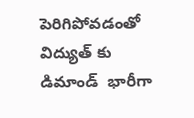పెరిగిపోవడంతో  విద్యుత్ కు డిమాండ్  భారీగా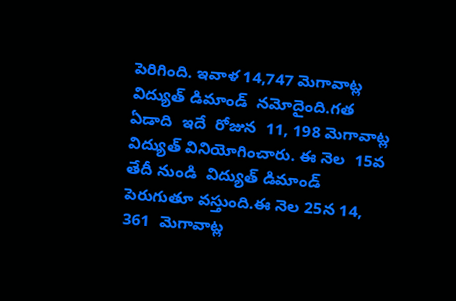పెరిగింది. ఇవాళ 14,747 మెగావాట్ల విద్యుత్ డిమాండ్  నమోదైంది.గత ఏడాది  ఇదే  రోజున  11, 198 మెగావాట్ల విద్యుత్ వినియోగించారు. ఈ నెల  15వ తేదీ నుండి  విద్యుత్ డిమాండ్  పెరుగుతూ వస్తుంది.ఈ నెల 25న 14, 361  మెగావాట్ల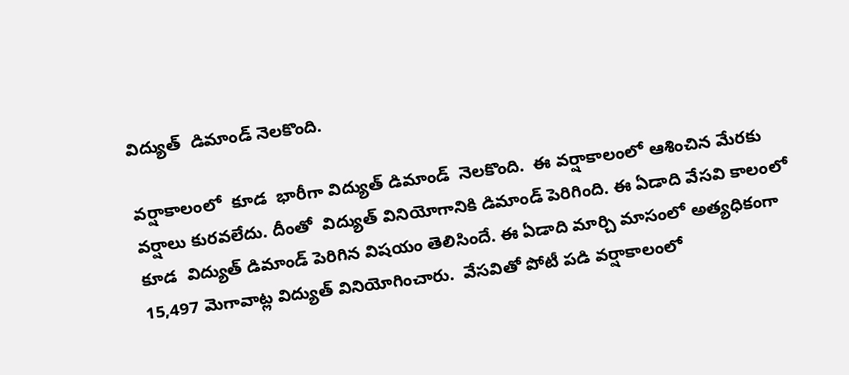విద్యుత్  డిమాండ్ నెలకొంది.

వర్షాకాలంలో  కూడ  భారీగా విద్యుత్ డిమాండ్  నెలకొంది.  ఈ వర్షాకాలంలో ఆశించిన మేరకు  వర్షాలు కురవలేదు. దీంతో  విద్యుత్ వినియోగానికి డిమాండ్ పెరిగింది. ఈ ఏడాది వేసవి కాలంలో కూడ  విద్యుత్ డిమాండ్ పెరిగిన విషయం తెలిసిందే. ఈ ఏడాది మార్చి మాసంలో అత్యధికంగా  15,497 మెగావాట్ల విద్యుత్ వినియోగించారు.  వేసవితో పోటీ పడి వర్షాకాలంలో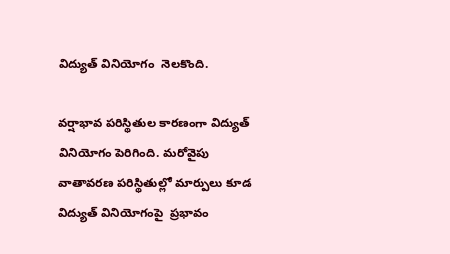విద్యుత్ వినియోగం  నెలకొంది.

వర్షాభావ పరిస్థితుల కారణంగా విద్యుత్ వినియోగం పెరిగింది. మరోవైపు వాతావరణ పరిస్థితుల్లో మార్పులు కూడ విద్యుత్ వినియోగంపై  ప్రభావం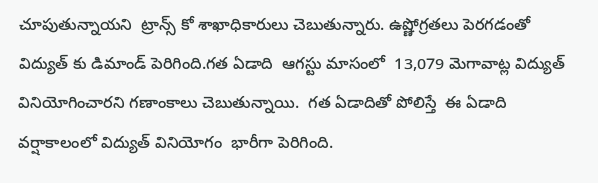చూపుతున్నాయని  ట్రాన్స్ కో శాఖాధికారులు చెబుతున్నారు. ఉష్ణోగ్రతలు పెరగడంతో   విద్యుత్ కు డిమాండ్ పెరిగింది.గత ఏడాది  ఆగస్టు మాసంలో  13,079 మెగావాట్ల విద్యుత్ వినియోగించారని గణాంకాలు చెబుతున్నాయి.  గత ఏడాదితో పోలిస్తే  ఈ ఏడాది వర్షాకాలంలో విద్యుత్ వినియోగం  భారీగా పెరిగింది.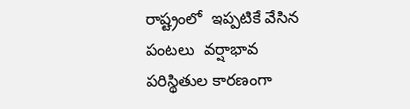రాష్ట్రంలో  ఇప్పటికే వేసిన పంటలు  వర్షాభావ పరిస్థితుల కారణంగా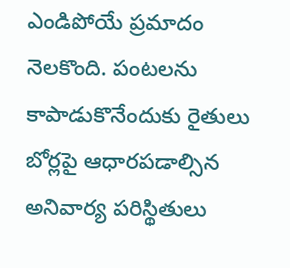ఎండిపోయే ప్రమాదం నెలకొంది. పంటలను కాపాడుకొనేందుకు రైతులు  బోర్లపై ఆధారపడాల్సిన అనివార్య పరిస్థితులు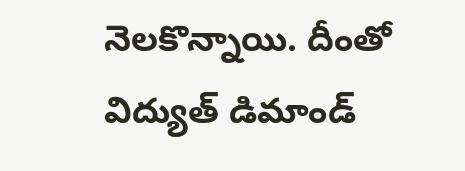నెలకొన్నాయి. దీంతో  విద్యుత్ డిమాండ్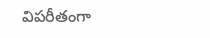విపరీతంగా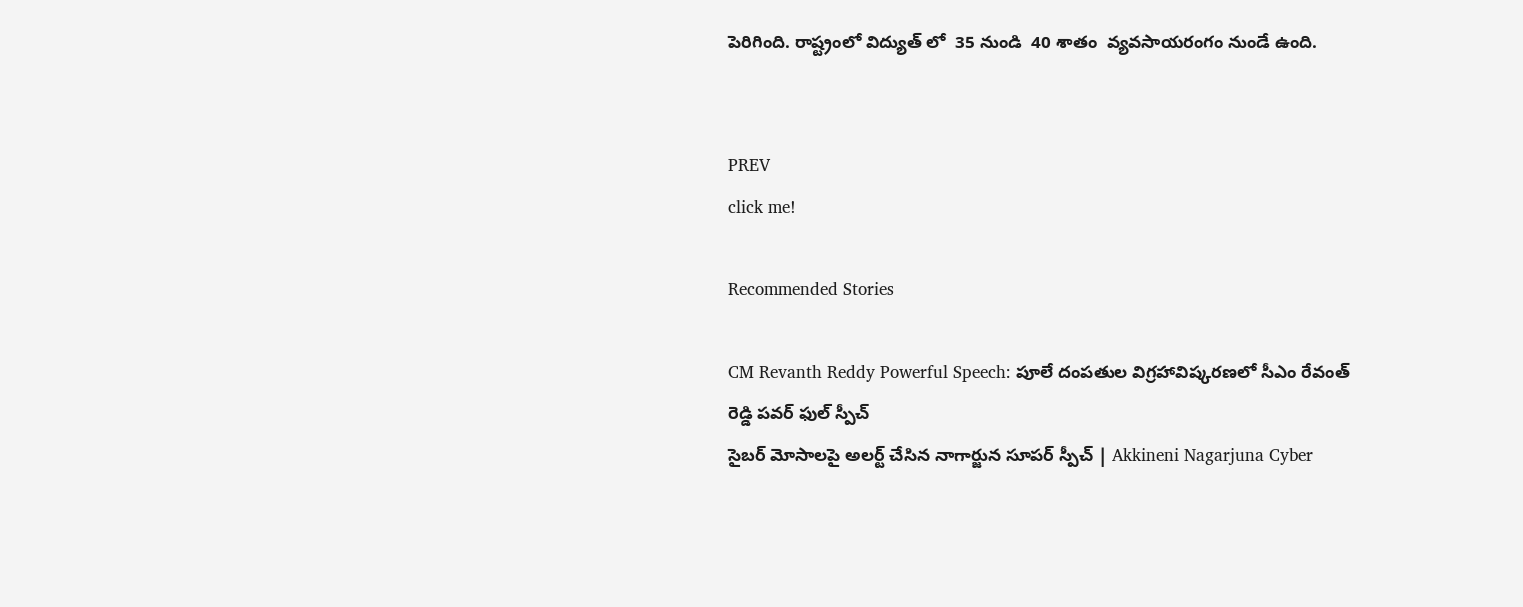పెరిగింది. రాష్ట్రంలో విద్యుత్ లో  35 నుండి  40 శాతం  వ్యవసాయరంగం నుండే ఉంది.


PREV
click me!

Recommended Stories

CM Revanth Reddy Powerful Speech: పూలే దంపతుల విగ్రహావిష్కరణలో సీఎం రేవంత్ రెడ్డి పవర్ ఫుల్ స్పీచ్
సైబర్ మోసాలపై అలర్ట్ చేసిన నాగార్జున సూపర్ స్పీచ్ | Akkineni Nagarjuna Cyber